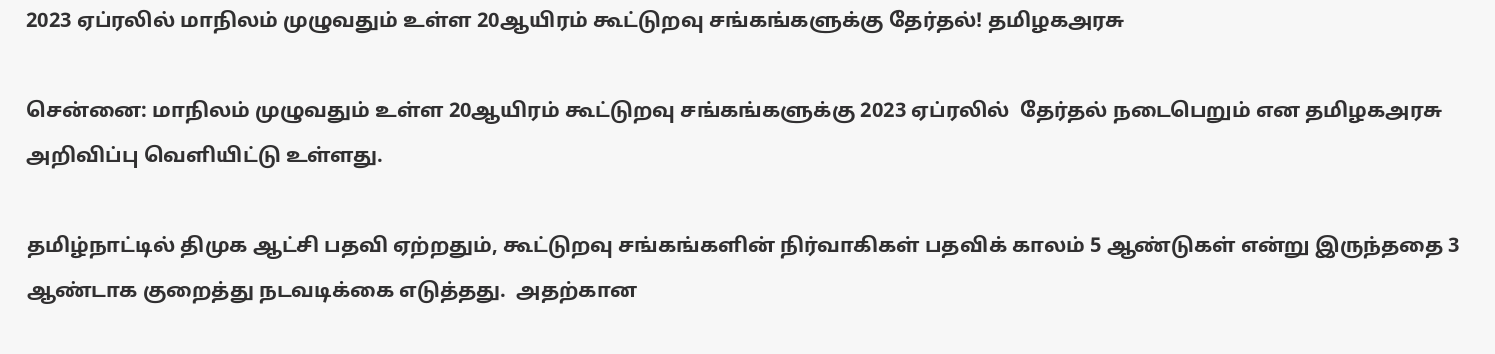2023 ஏப்ரலில் மாநிலம் முழுவதும் உள்ள 20ஆயிரம் கூட்டுறவு சங்கங்களுக்கு தேர்தல்! தமிழகஅரசு

சென்னை: மாநிலம் முழுவதும் உள்ள 20ஆயிரம் கூட்டுறவு சங்கங்களுக்கு 2023 ஏப்ரலில்  தேர்தல் நடைபெறும் என தமிழகஅரசு அறிவிப்பு வெளியிட்டு உள்ளது.

தமிழ்நாட்டில் திமுக ஆட்சி பதவி ஏற்றதும், கூட்டுறவு சங்கங்களின் நிர்வாகிகள் பதவிக் காலம் 5 ஆண்டுகள் என்று இருந்ததை 3 ஆண்டாக குறைத்து நடவடிக்கை எடுத்தது.  அதற்கான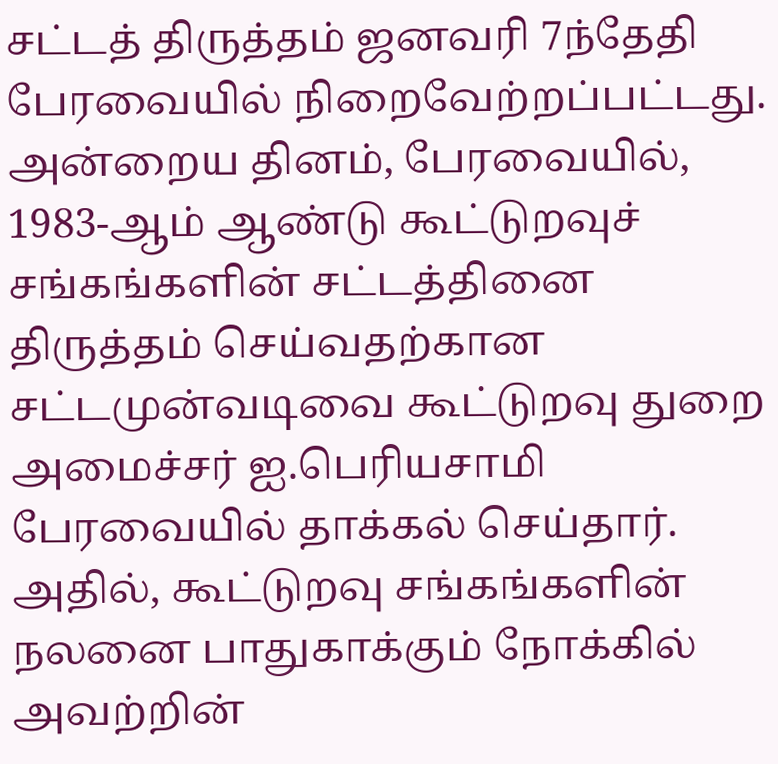சட்டத் திருத்தம் ஜனவரி 7ந்தேதி பேரவையில் நிறைவேற்றப்பட்டது. அன்றைய தினம், பேரவையில், 1983-ஆம் ஆண்டு கூட்டுறவுச் சங்கங்களின் சட்டத்தினை திருத்தம் செய்வதற்கான சட்டமுன்வடிவை கூட்டுறவு துறை அமைச்சர் ஐ.பெரியசாமி பேரவையில் தாக்கல் செய்தார்.  அதில், கூட்டுறவு சங்கங்களின் நலனை பாதுகாக்கும் நோக்கில் அவற்றின்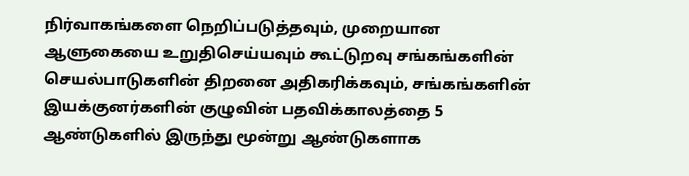நிர்வாகங்களை நெறிப்படுத்தவும், முறையான ஆளுகையை உறுதிசெய்யவும் கூட்டுறவு சங்கங்களின் செயல்பாடுகளின் திறனை அதிகரிக்கவும், சங்கங்களின் இயக்குனர்களின் குழுவின் பதவிக்காலத்தை 5 ஆண்டுகளில் இருந்து மூன்று ஆண்டுகளாக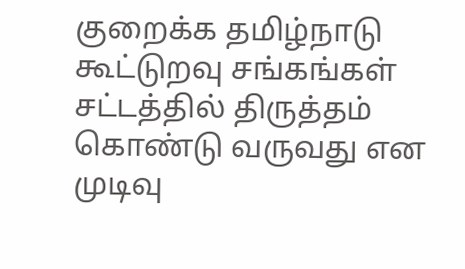குறைக்க தமிழ்நாடு கூட்டுறவு சங்கங்கள் சட்டத்தில் திருத்தம் கொண்டு வருவது என முடிவு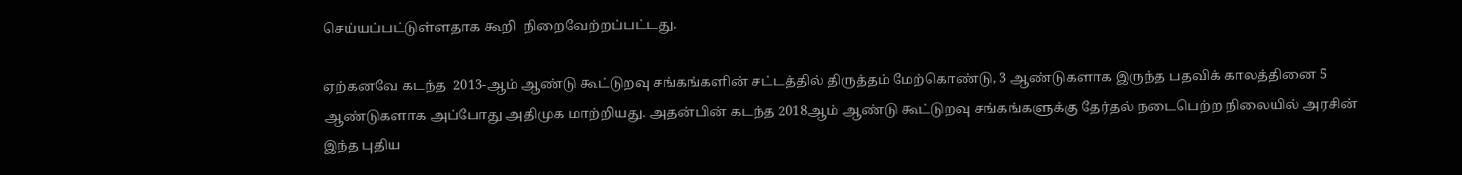செய்யப்பட்டுள்ளதாக கூறி  நிறைவேற்றப்பட்டது.

ஏற்கனவே கடந்த  2013-ஆம் ஆண்டு கூட்டுறவு சங்கங்களின் சட்டத்தில் திருத்தம் மேற்கொண்டு, 3 ஆண்டுகளாக இருந்த பதவிக் காலத்தினை 5 ஆண்டுகளாக அப்போது அதிமுக மாற்றியது. அதன்பின் கடந்த 2018ஆம் ஆண்டு கூட்டுறவு சங்கங்களுக்கு தேர்தல் நடைபெற்ற நிலையில் அரசின் இந்த புதிய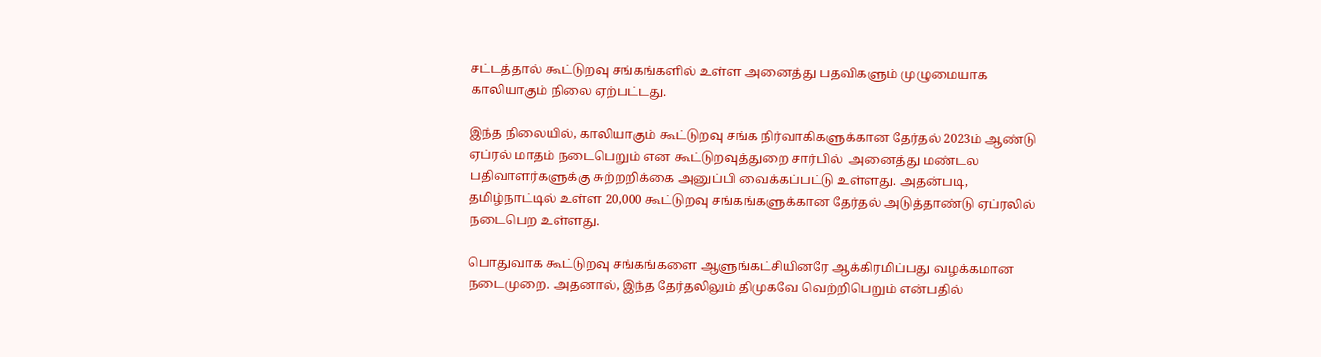சட்டத்தால் கூட்டுறவு சங்கங்களில் உள்ள அனைத்து பதவிகளும் முழுமையாக காலியாகும் நிலை ஏற்பட்டது.

இந்த நிலையில், காலியாகும் கூட்டுறவு சங்க நிர்வாகிகளுக்கான தேர்தல் 2023ம் ஆண்டு ஏப்ரல் மாதம் நடைபெறும் என கூட்டுறவுத்துறை சார்பில்  அனைத்து மண்டல பதிவாளர்களுக்கு சுற்றறிக்கை அனுப்பி வைக்கப்பட்டு உள்ளது. அதன்படி,  தமிழ்நாட்டில் உள்ள 20,000 கூட்டுறவு சங்கங்களுக்கான தேர்தல் அடுத்தாண்டு ஏப்ரலில் நடைபெற உள்ளது.

பொதுவாக கூட்டுறவு சங்கங்களை ஆளுங்கட்சியினரே ஆக்கிரமிப்பது வழக்கமான நடைமுறை. அதனால், இந்த தேர்தலிலும் திமுகவே வெற்றிபெறும் என்பதில்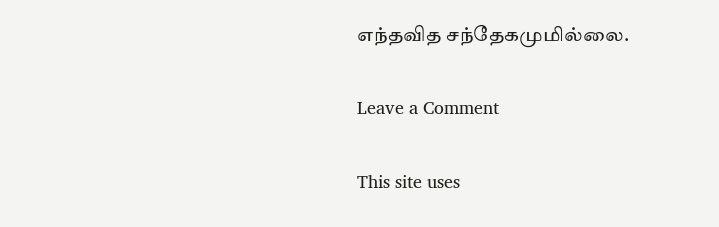எந்தவித சந்தேகமுமில்லை.

Leave a Comment

This site uses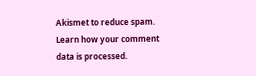Akismet to reduce spam. Learn how your comment data is processed.